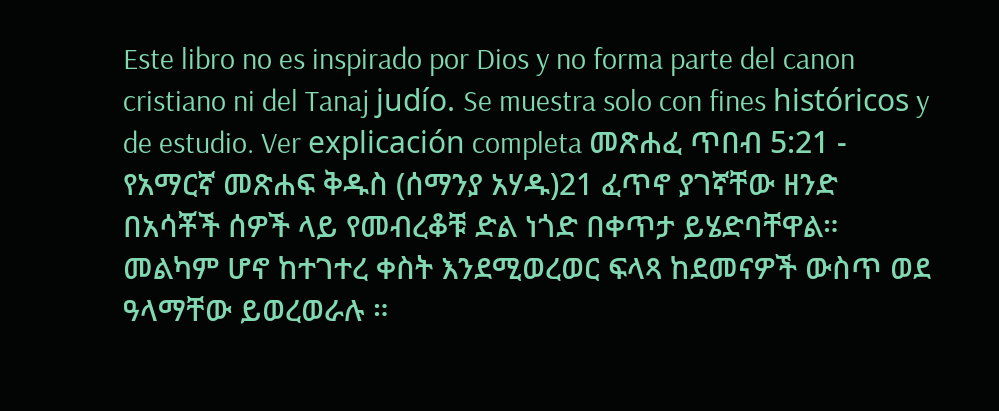Este libro no es inspirado por Dios y no forma parte del canon cristiano ni del Tanaj judío. Se muestra solo con fines históricos y de estudio. Ver explicación completa መጽሐፈ ጥበብ 5:21 - የአማርኛ መጽሐፍ ቅዱስ (ሰማንያ አሃዱ)21 ፈጥኖ ያገኛቸው ዘንድ በአሳቾች ሰዎች ላይ የመብረቆቹ ድል ነጎድ በቀጥታ ይሄድባቸዋል። መልካም ሆኖ ከተገተረ ቀስት እንደሚወረወር ፍላጻ ከደመናዎች ውስጥ ወደ ዓላማቸው ይወረወራሉ ።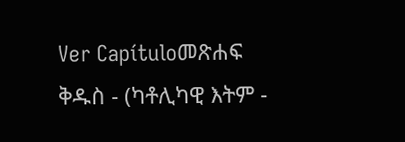Ver Capítuloመጽሐፍ ቅዱስ - (ካቶሊካዊ እትም -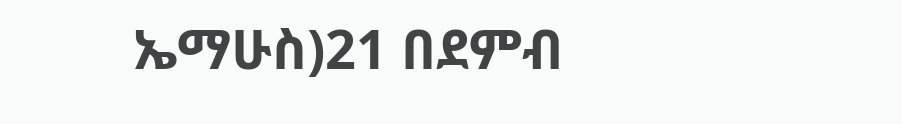ኤማሁስ)21 በደምብ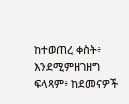ከተወጠረ ቀስት፥ እንደሚምዘገዘግ ፍላጻም፥ ከደመናዎች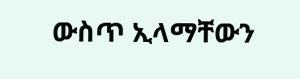ውስጥ ኢላማቸውን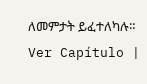ለመምታት ይፈተለካሉ። Ver Capítulo |